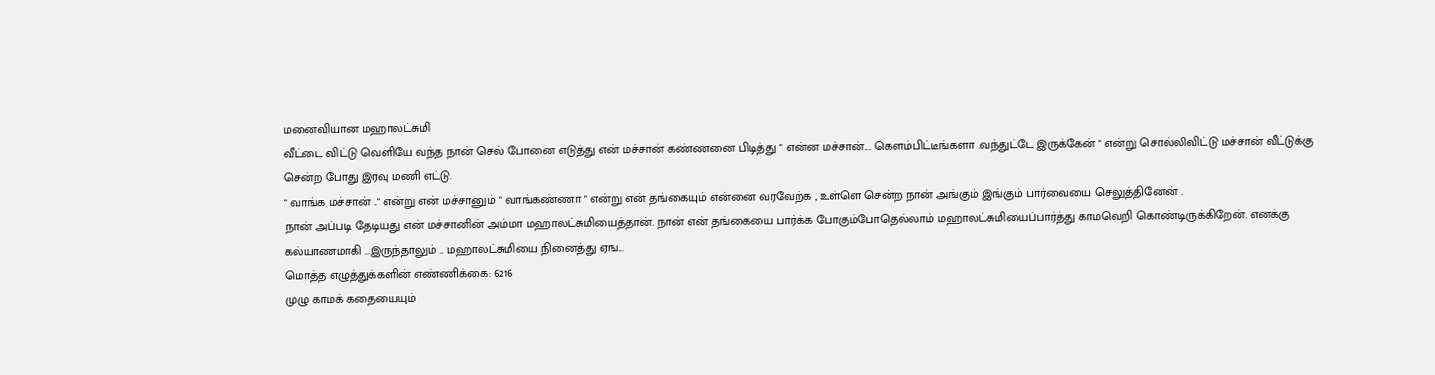மனைவியான மஹாலட்சுமி
வீட்டை விட்டு வெளியே வந்த நான் செல் போனை எடுத்து என் மச்சான் கண்ணனை பிடித்து " என்ன மச்சான்.... கெளம்பிட்டீங்களா .வந்துட்டே இருக்கேன் " என்று சொல்லிவிட்டு மச்சான் வீட்டுக்கு சென்ற போது இரவு மணி எட்டு.
" வாங்க மச்சான் .." என்று என் மச்சானும் " வாங்கண்ணா " என்று என் தங்கையும் என்னை வரவேற்க , உள்ளெ சென்ற நான் அங்கும் இங்கும் பார்வையை செலுத்தினேன் .
நான் அப்படி தேடியது என் மச்சானின் அம்மா மஹாலட்சுமியைத்தான். நான் என் தங்கையை பார்க்க போகும்போதெல்லாம் மஹாலட்சுமியைப்பார்த்து காமவெறி கொண்டிருக்கிறேன். எனக்கு கல்யாணமாகி ...இருந்தாலும் .. மஹாலட்சுமியை நினைத்து ஏங...
மொத்த எழுத்துக்களின் எண்ணிக்கை: 6216
முழு காமக் கதையையும்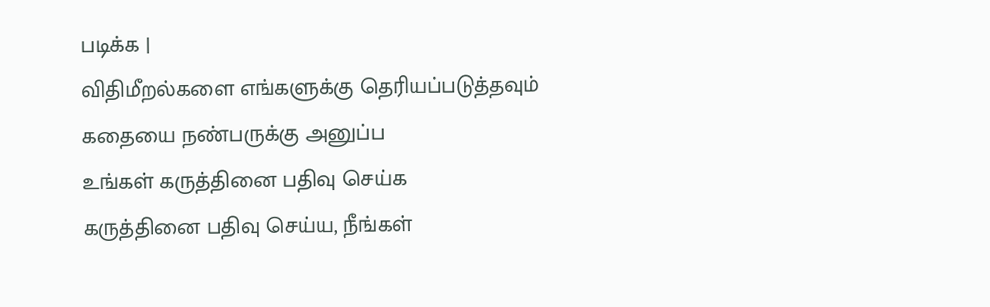படிக்க |
விதிமீறல்களை எங்களுக்கு தெரியப்படுத்தவும்
கதையை நண்பருக்கு அனுப்ப
உங்கள் கருத்தினை பதிவு செய்க
கருத்தினை பதிவு செய்ய, நீங்கள்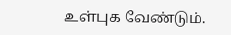உள்புக வேண்டும்.